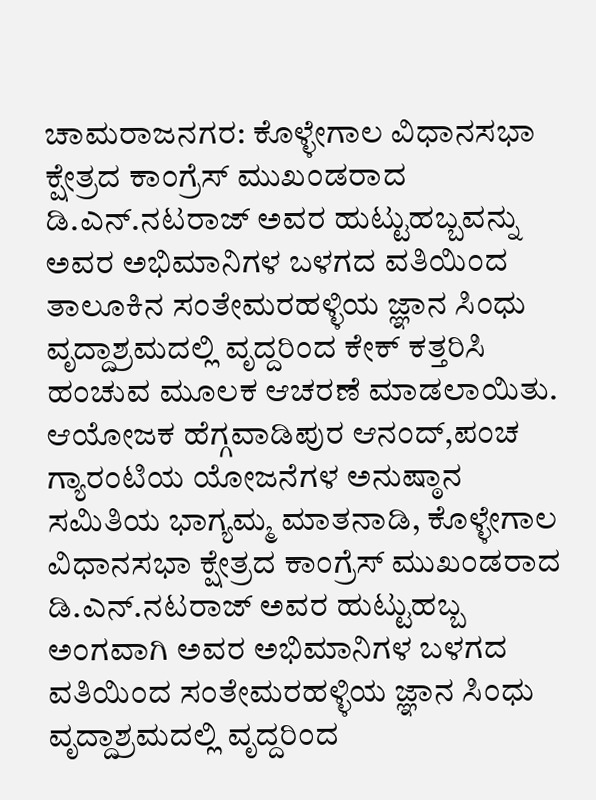ಚಾಮರಾಜನಗರ: ಕೊಳ್ಳೇಗಾಲ ವಿಧಾನಸಭಾ ಕ್ಷೇತ್ರದ ಕಾಂಗ್ರೆಸ್ ಮುಖಂಡರಾದ ಡಿ.ಎನ್.ನಟರಾಜ್ ಅವರ ಹುಟ್ಟುಹಬ್ಬವನ್ನು ಅವರ ಅಭಿಮಾನಿಗಳ ಬಳಗದ ವತಿಯಿಂದ ತಾಲೂಕಿನ ಸಂತೇಮರಹಳ್ಳಿಯ ಜ್ಞಾನ ಸಿಂಧು ವೃದ್ದಾಶ್ರಮದಲ್ಲಿ ವೃದ್ದರಿಂದ ಕೇಕ್ ಕತ್ತರಿಸಿ ಹಂಚುವ ಮೂಲಕ ಆಚರಣೆ ಮಾಡಲಾಯಿತು.
ಆಯೋಜಕ ಹೆಗ್ಗವಾಡಿಪುರ ಆನಂದ್,ಪಂಚ ಗ್ಯಾರಂಟಿಯ ಯೋಜನೆಗಳ ಅನುಷ್ಠಾನ ಸಮಿತಿಯ ಭಾಗ್ಯಮ್ಮ ಮಾತನಾಡಿ, ಕೊಳ್ಳೇಗಾಲ ವಿಧಾನಸಭಾ ಕ್ಷೇತ್ರದ ಕಾಂಗ್ರೆಸ್ ಮುಖಂಡರಾದ ಡಿ.ಎನ್.ನಟರಾಜ್ ಅವರ ಹುಟ್ಟುಹಬ್ಬ ಅಂಗವಾಗಿ ಅವರ ಅಭಿಮಾನಿಗಳ ಬಳಗದ ವತಿಯಿಂದ ಸಂತೇಮರಹಳ್ಳಿಯ ಜ್ಞಾನ ಸಿಂಧು ವೃದ್ದಾಶ್ರಮದಲ್ಲಿ ವೃದ್ದರಿಂದ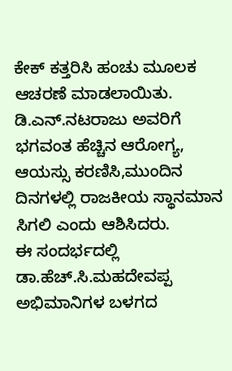ಕೇಕ್ ಕತ್ತರಿಸಿ ಹಂಚು ಮೂಲಕ ಆಚರಣೆ ಮಾಡಲಾಯಿತು. ಡಿ.ಎನ್.ನಟರಾಜು ಅವರಿಗೆ ಭಗವಂತ ಹೆಚ್ಚಿನ ಆರೋಗ್ಯ, ಆಯಸ್ಸು ಕರಣಿಸಿ,ಮುಂದಿನ ದಿನಗಳಲ್ಲಿ ರಾಜಕೀಯ ಸ್ಥಾನಮಾನ ಸಿಗಲಿ ಎಂದು ಆಶಿಸಿದರು.
ಈ ಸಂದರ್ಭದಲ್ಲಿ ಡಾ.ಹೆಚ್.ಸಿ.ಮಹದೇವಪ್ಪ ಅಭಿಮಾನಿಗಳ ಬಳಗದ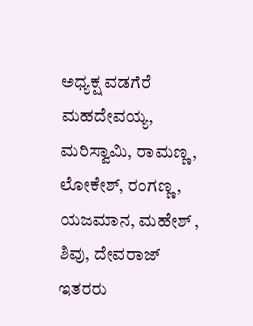ಅಧ್ಯಕ್ಷ ವಡಗೆರೆ ಮಹದೇವಯ್ಯ, ಮರಿಸ್ವಾಮಿ, ರಾಮಣ್ಣ, ಲೋಕೇಶ್, ರಂಗಣ್ಣ, ಯಜಮಾನ, ಮಹೇಶ್ , ಶಿವು, ದೇವರಾಜ್ ಇತರರು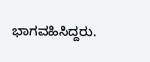ಭಾಗವಹಿಸಿದ್ದರು.